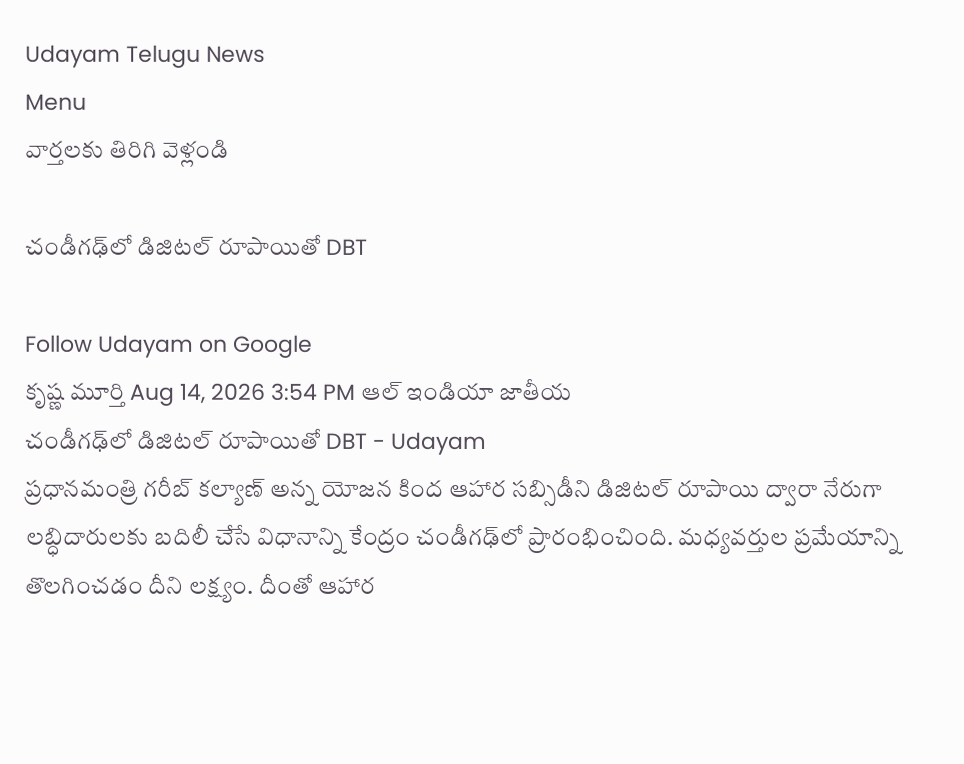Udayam Telugu News
Menu
వార్తలకు తిరిగి వెళ్లండి

చండీగఢ్‌లో డిజిటల్‌ రూపాయితో DBT

Follow Udayam on Google
కృష్ణ మూర్తి Aug 14, 2026 3:54 PM ఆల్ ఇండియా జాతీయ
చండీగఢ్‌లో డిజిటల్‌ రూపాయితో DBT - Udayam
ప్రధానమంత్రి గరీబ్‌ కల్యాణ్‌ అన్న యోజన కింద ఆహార సబ్సిడీని డిజిటల్‌ రూపాయి ద్వారా నేరుగా లబ్ధిదారులకు బదిలీ చేసే విధానాన్ని కేంద్రం చండీగఢ్‌లో ప్రారంభించింది. మధ్యవర్తుల ప్రమేయాన్ని తొలగించడం దీని లక్ష్యం. దీంతో ఆహార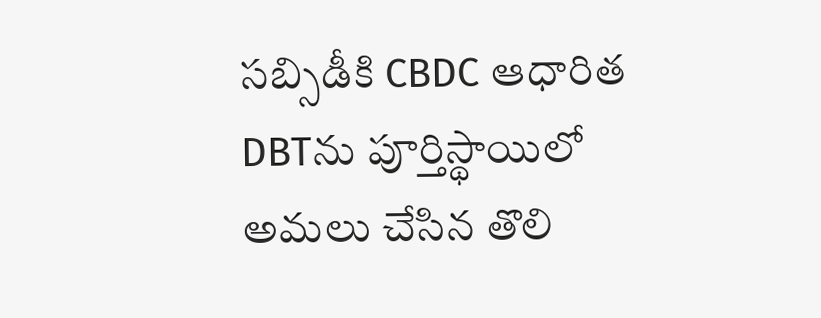సబ్సిడీకి CBDC ఆధారిత DBTను పూర్తిస్థాయిలో అమలు చేసిన తొలి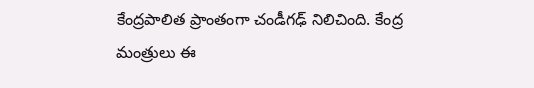కేంద్రపాలిత ప్రాంతంగా చండీగఢ్‌ నిలిచింది. కేంద్ర మంత్రులు ఈ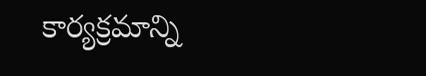కార్యక్రమాన్ని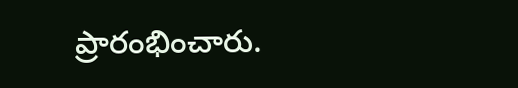ప్రారంభించారు.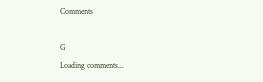Comments

G
Loading comments...